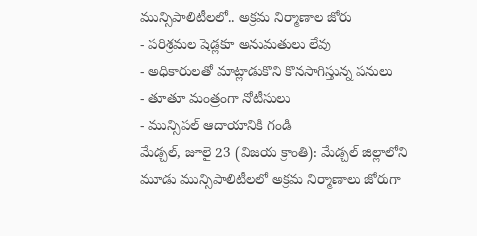మున్సిపాలిటీలలో.. అక్రమ నిర్మాణాల జోరు
- పరిశ్రమల షెడ్లకూ అనుమతులు లేవు
- అధికారులతో మాట్లాడుకొని కొనసాగిస్తున్న పనులు
- తూతూ మంత్రంగా నోటీసులు
- మున్సిపల్ ఆదాయానికి గండి
మేడ్చల్, జూలై 23 (విజయ క్రాంతి): మేడ్చల్ జిల్లాలోని మూడు మున్సిపాలిటీలలో అక్రమ నిర్మాణాలు జోరుగా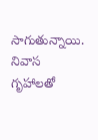సాగుతున్నాయి. నివాస గృహాలతో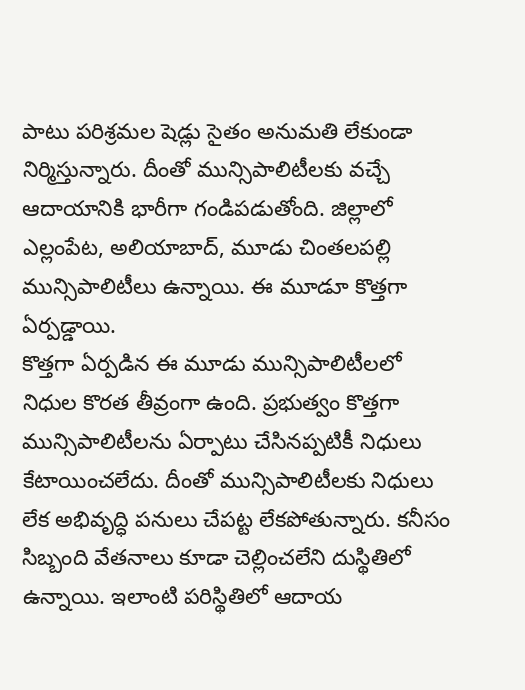పాటు పరిశ్రమల షెడ్లు సైతం అనుమతి లేకుండా నిర్మిస్తున్నారు. దీంతో మున్సిపాలిటీలకు వచ్చే ఆదాయానికి భారీగా గండిపడుతోంది. జిల్లాలో ఎల్లంపేట, అలియాబాద్, మూడు చింతలపల్లి మున్సిపాలిటీలు ఉన్నాయి. ఈ మూడూ కొత్తగా ఏర్పడ్డాయి.
కొత్తగా ఏర్పడిన ఈ మూడు మున్సిపాలిటీలలో నిధుల కొరత తీవ్రంగా ఉంది. ప్రభుత్వం కొత్తగా మున్సిపాలిటీలను ఏర్పాటు చేసినప్పటికీ నిధులు కేటాయించలేదు. దీంతో మున్సిపాలిటీలకు నిధులు లేక అభివృద్ధి పనులు చేపట్ట లేకపోతున్నారు. కనీసం సిబ్బంది వేతనాలు కూడా చెల్లించలేని దుస్థితిలో ఉన్నాయి. ఇలాంటి పరిస్థితిలో ఆదాయ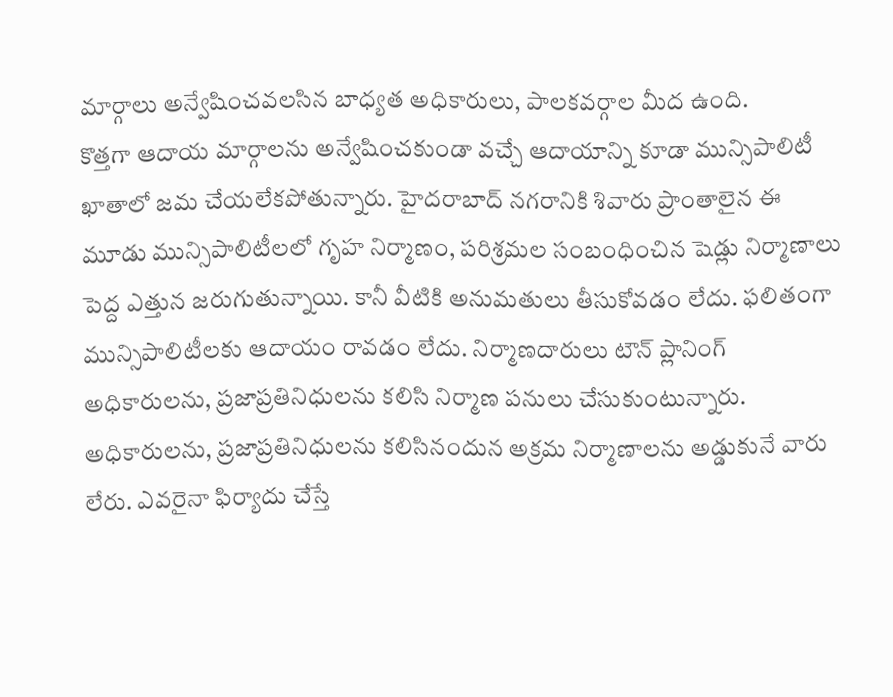మార్గాలు అన్వేషించవలసిన బాధ్యత అధికారులు, పాలకవర్గాల మీద ఉంది.
కొత్తగా ఆదాయ మార్గాలను అన్వేషించకుండా వచ్చే ఆదాయాన్ని కూడా మున్సిపాలిటీ ఖాతాలో జమ చేయలేకపోతున్నారు. హైదరాబాద్ నగరానికి శివారు ప్రాంతాలైన ఈ మూడు మున్సిపాలిటీలలో గృహ నిర్మాణం, పరిశ్రమల సంబంధించిన షెడ్లు నిర్మాణాలు పెద్ద ఎత్తున జరుగుతున్నాయి. కానీ వీటికి అనుమతులు తీసుకోవడం లేదు. ఫలితంగా మున్సిపాలిటీలకు ఆదాయం రావడం లేదు. నిర్మాణదారులు టౌన్ ప్లానింగ్ అధికారులను, ప్రజాప్రతినిధులను కలిసి నిర్మాణ పనులు చేసుకుంటున్నారు.
అధికారులను, ప్రజాప్రతినిధులను కలిసినందున అక్రమ నిర్మాణాలను అడ్డుకునే వారు లేరు. ఎవరైనా ఫిర్యాదు చేస్తే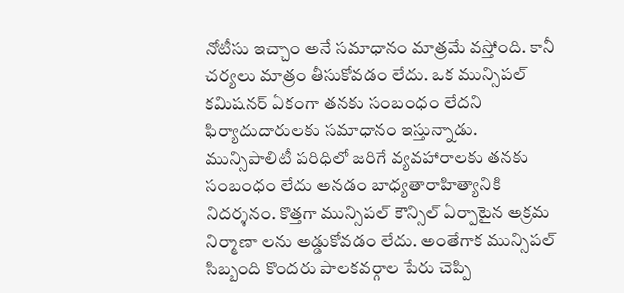నోటీసు ఇచ్చాం అనే సమాధానం మాత్రమే వస్తోంది. కానీ చర్యలు మాత్రం తీసుకోవడం లేదు. ఒక మున్సిపల్ కమిషనర్ ఏకంగా తనకు సంబంధం లేదని ఫిర్యాదుదారులకు సమాధానం ఇస్తున్నాడు.
మున్సిపాలిటీ పరిధిలో జరిగే వ్యవహారాలకు తనకు సంబంధం లేదు అనడం బాధ్యతారాహిత్యానికి నిదర్శనం. కొత్తగా మున్సిపల్ కౌన్సిల్ ఏర్పాటైన అక్రమ నిర్మాణా లను అడ్డుకోవడం లేదు. అంతేగాక మున్సిపల్ సిబ్బంది కొందరు పాలకవర్గాల పేరు చెప్పి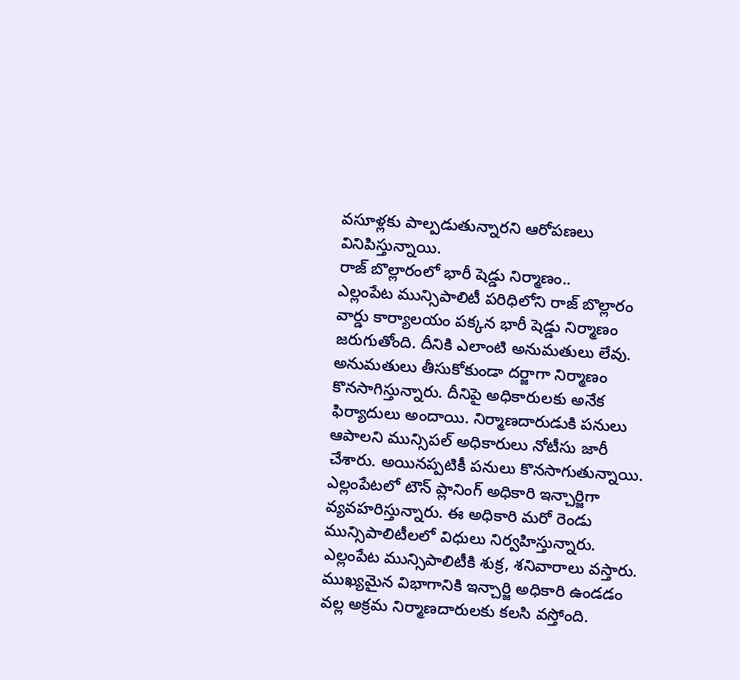వసూళ్లకు పాల్పడుతున్నారని ఆరోపణలు వినిపిస్తున్నాయి.
రాజ్ బొల్లారంలో భారీ షెడ్డు నిర్మాణం..
ఎల్లంపేట మున్సిపాలిటీ పరిధిలోని రాజ్ బొల్లారం వార్డు కార్యాలయం పక్కన భారీ షెడ్డు నిర్మాణం జరుగుతోంది. దీనికి ఎలాంటి అనుమతులు లేవు. అనుమతులు తీసుకోకుండా దర్జాగా నిర్మాణం కొనసాగిస్తున్నారు. దీనిపై అధికారులకు అనేక ఫిర్యాదులు అందాయి. నిర్మాణదారుడుకి పనులు ఆపాలని మున్సిపల్ అధికారులు నోటీసు జారీ చేశారు. అయినప్పటికీ పనులు కొనసాగుతున్నాయి.
ఎల్లంపేటలో టౌన్ ప్లానింగ్ అధికారి ఇన్చార్జిగా వ్యవహరిస్తున్నారు. ఈ అధికారి మరో రెండు మున్సిపాలిటీలలో విధులు నిర్వహిస్తున్నారు. ఎల్లంపేట మున్సిపాలిటీకి శుక్ర, శనివారాలు వస్తారు. ముఖ్యమైన విభాగానికి ఇన్చార్జి అధికారి ఉండడం వల్ల అక్రమ నిర్మాణదారులకు కలసి వస్తోంది.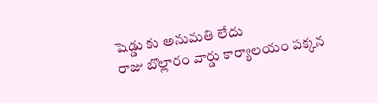షెడ్డు కు అనుమతి లేదు
రాజు బొల్లారం వార్డు కార్యాలయం పక్కన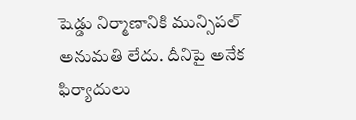షెడ్డు నిర్మాణానికి మున్సిపల్ అనుమతి లేదు. దీనిపై అనేక ఫిర్యాదులు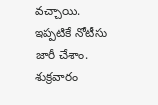వచ్చాయి. ఇప్పటికే నోటీసు జారీ చేశాం. శుక్రవారం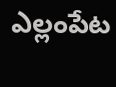ఎల్లంపేట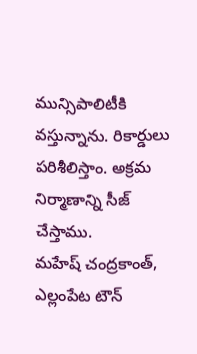మున్సిపాలిటీకి వస్తున్నాను. రికార్డులు పరిశీలిస్తాం. అక్రమ నిర్మాణాన్ని సీజ్ చేస్తాము.
మహేష్ చంద్రకాంత్,
ఎల్లంపేట టౌన్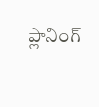ప్లానింగ్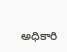అధికారి